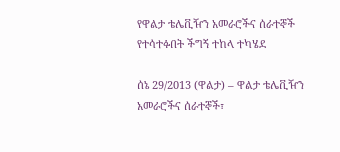የዋልታ ቴሌቪዥን አመራሮችና ሰራተኞች የተሳተፉበት ችግኝ ተከላ ተካሄደ

ሰኔ 29/2013 (ዋልታ) – ዋልታ ቴሌቪዥን አመራሮችና ሰራተኞች፣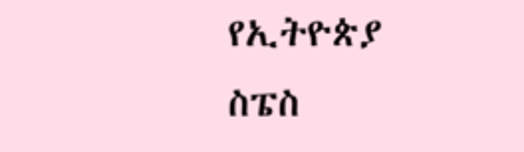የኢትዮጵያ ስፔስ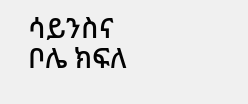ሳይንስና ቦሌ ክፍለ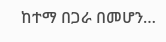ከተማ በጋራ በመሆን…